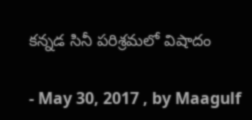కన్నడ సినీ పరిశ్రమలో విషాదం

- May 30, 2017 , by Maagulf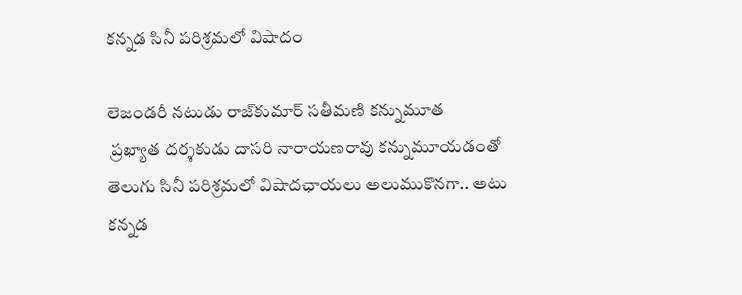కన్నడ సినీ పరిశ్రమలో విషాదం

లెజండరీ నటుడు రాజ్‌కుమార్‌ సతీమణి కన్నుమూత
 ప్రఖ్యాత దర్శకుడు దాసరి నారాయణరావు కన్నుమూయడంతో తెలుగు సినీ పరిశ్రమలో విషాదఛాయలు అలుముకొనగా.. అటు కన్నడ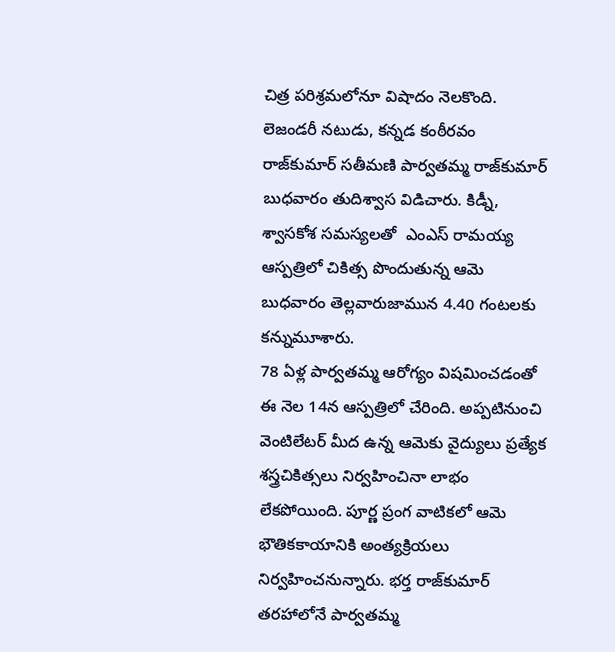చిత్ర పరిశ్రమలోనూ విషాదం నెలకొంది. లెజండరీ నటుడు, కన్నడ కంఠీరవం రాజ్‌కుమార్‌ సతీమణి పార్వతమ్మ రాజ్‌కుమార్‌ బుధవారం తుదిశ్వాస విడిచారు. కిడ్నీ, శ్వాసకోశ సమస్యలతో  ఎంఎస్‌ రామయ్య ఆస్పత్రిలో చికిత్స పొందుతున్న ఆమె  బుధవారం తెల్లవారుజామున 4.40 గంటలకు కన్నుమూశారు.
78 ఏళ్ల పార్వతమ్మ ఆరోగ్యం విషమించడంతో ఈ నెల 14న ఆస్పత్రిలో చేరింది. అప్పటినుంచి వెంటిలేటర్‌ మీద ఉన్న ఆమెకు వైద్యులు ప్రత్యేక శస్త్రచికిత్సలు నిర్వహించినా లాభం లేకపోయింది. పూర్ణ ప్రంగ వాటికలో ఆమె భౌతికకాయానికి అంత్యక్రియలు నిర్వహించనున్నారు. భర్త రాజ్‌కుమార్‌ తరహాలోనే పార్వతమ్మ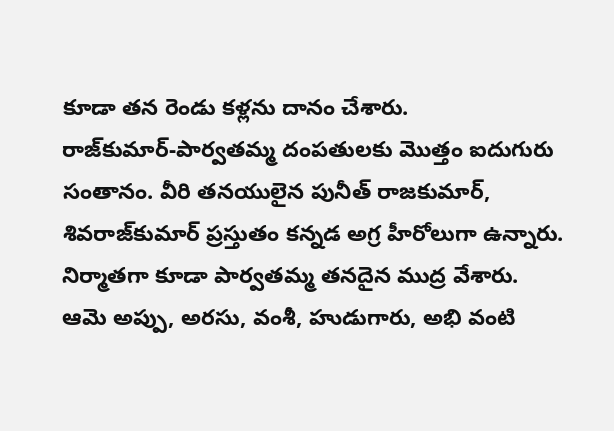కూడా తన రెండు కళ్లను దానం చేశారు.
రాజ్‌కుమార్‌-పార్వతమ్మ దంపతులకు మొత్తం ఐదుగురు సంతానం. వీరి తనయులైన పునీత్‌ రాజకుమార్‌, శివరాజ్‌కుమార్‌ ప్రస్తుతం కన్నడ అగ్ర హీరోలుగా ఉన్నారు. నిర్మాతగా కూడా పార్వతమ్మ తనదైన ముద్ర వేశారు. ఆమె అప్పు, అరసు, వంశీ, హుడుగారు, అభి వంటి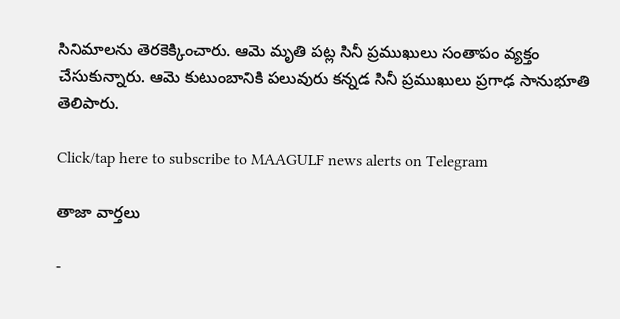సినిమాలను తెరకెక్కించారు. ఆమె మృతి పట్ల సినీ ప్రముఖులు సంతాపం వ్యక్తం చేసుకున్నారు. ఆమె కుటుంబానికి పలువురు కన్నడ సినీ ప్రముఖులు ప్రగాఢ సానుభూతి తెలిపారు.

Click/tap here to subscribe to MAAGULF news alerts on Telegram

తాజా వార్తలు

-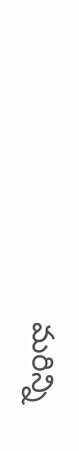మరిన్ని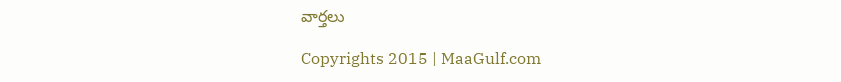వార్తలు

Copyrights 2015 | MaaGulf.com